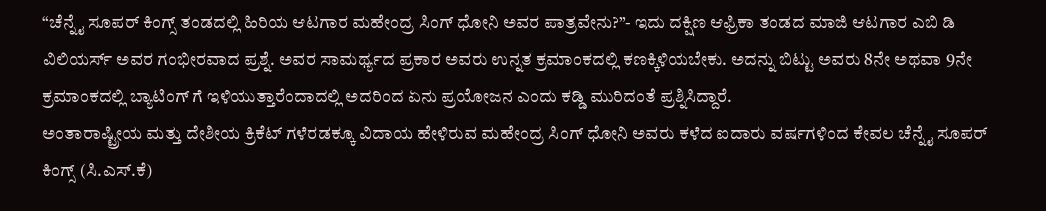“ಚೆನ್ನೈ ಸೂಪರ್ ಕಿಂಗ್ಸ್ ತಂಡದಲ್ಲಿ ಹಿರಿಯ ಆಟಗಾರ ಮಹೇಂದ್ರ ಸಿಂಗ್ ಧೋನಿ ಅವರ ಪಾತ್ರವೇನು?”- ಇದು ದಕ್ಷಿಣ ಆಫ್ರಿಕಾ ತಂಡದ ಮಾಜಿ ಆಟಗಾರ ಎಬಿ ಡಿ ವಿಲಿಯರ್ಸ್ ಅವರ ಗಂಭೀರವಾದ ಪ್ರಶ್ನೆ. ಅವರ ಸಾಮರ್ಥ್ಯದ ಪ್ರಕಾರ ಅವರು ಉನ್ನತ ಕ್ರಮಾಂಕದಲ್ಲಿ ಕಣಕ್ಕಿಳಿಯಬೇಕು. ಅದನ್ನು ಬಿಟ್ಟು ಅವರು 8ನೇ ಅಥವಾ 9ನೇ ಕ್ರಮಾಂಕದಲ್ಲಿ ಬ್ಯಾಟಿಂಗ್ ಗೆ ಇಳಿಯುತ್ತಾರೆಂದಾದಲ್ಲಿ ಅದರಿಂದ ಏನು ಪ್ರಯೋಜನ ಎಂದು ಕಡ್ಡಿ ಮುರಿದಂತೆ ಪ್ರಶ್ನಿಸಿದ್ದಾರೆ.
ಅಂತಾರಾಷ್ಟ್ರೀಯ ಮತ್ತು ದೇಶೀಯ ಕ್ರಿಕೆಟ್ ಗಳೆರಡಕ್ಕೂ ವಿದಾಯ ಹೇಳಿರುವ ಮಹೇಂದ್ರ ಸಿಂಗ್ ಧೋನಿ ಅವರು ಕಳೆದ ಐದಾರು ವರ್ಷಗಳಿಂದ ಕೇವಲ ಚೆನ್ನೈ ಸೂಪರ್ ಕಿಂಗ್ಸ್ (ಸಿ.ಎಸ್.ಕೆ)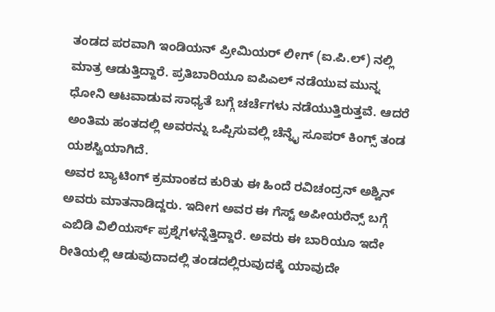ತಂಡದ ಪರವಾಗಿ ಇಂಡಿಯನ್ ಪ್ರೀಮಿಯರ್ ಲೀಗ್ (ಐ.ಪಿ.ಲ್) ನಲ್ಲಿ ಮಾತ್ರ ಆಡುತ್ತಿದ್ದಾರೆ. ಪ್ರತಿಬಾರಿಯೂ ಐಪಿಎಲ್ ನಡೆಯುವ ಮುನ್ನ ಧೋನಿ ಆಟವಾಡುವ ಸಾಧ್ಯತೆ ಬಗ್ಗೆ ಚರ್ಚೆಗಳು ನಡೆಯುತ್ತಿರುತ್ತವೆ. ಆದರೆ ಅಂತಿಮ ಹಂತದಲ್ಲಿ ಅವರನ್ನು ಒಪ್ಪಿಸುವಲ್ಲಿ ಚೆನ್ನೈ ಸೂಪರ್ ಕಿಂಗ್ಸ್ ತಂಡ ಯಶಸ್ವಿಯಾಗಿದೆ.
ಅವರ ಬ್ಯಾಟಿಂಗ್ ಕ್ರಮಾಂಕದ ಕುರಿತು ಈ ಹಿಂದೆ ರವಿಚಂದ್ರನ್ ಅಶ್ವಿನ್ ಅವರು ಮಾತನಾಡಿದ್ದರು. ಇದೀಗ ಅವರ ಈ ಗೆಸ್ಟ್ ಅಪೀಯರೆನ್ಸ್ ಬಗ್ಗೆ ಎಬಿಡಿ ವಿಲಿಯರ್ಸ್ ಪ್ರಶ್ನೆಗಳನ್ನೆತ್ತಿದ್ದಾರೆ. ಅವರು ಈ ಬಾರಿಯೂ ಇದೇ ರೀತಿಯಲ್ಲಿ ಆಡುವುದಾದಲ್ಲಿ ತಂಡದಲ್ಲಿರುವುದಕ್ಕೆ ಯಾವುದೇ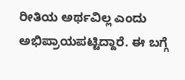ರೀತಿಯ ಅರ್ಥವಿಲ್ಲ ಎಂದು ಅಭಿಪ್ರಾಯಪಟ್ಟಿದ್ದಾರೆ. ಈ ಬಗ್ಗೆ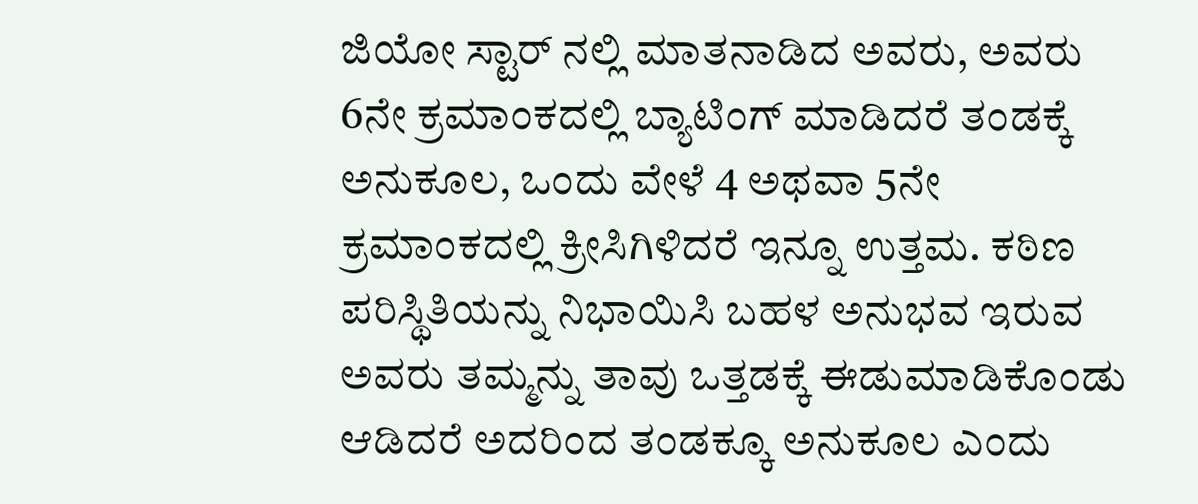ಜಿಯೋ ಸ್ಟಾರ್ ನಲ್ಲಿ ಮಾತನಾಡಿದ ಅವರು, ಅವರು 6ನೇ ಕ್ರಮಾಂಕದಲ್ಲಿ ಬ್ಯಾಟಿಂಗ್ ಮಾಡಿದರೆ ತಂಡಕ್ಕೆ ಅನುಕೂಲ, ಒಂದು ವೇಳೆ 4 ಅಥವಾ 5ನೇ ಕ್ರಮಾಂಕದಲ್ಲಿ ಕ್ರೀಸಿಗಿಳಿದರೆ ಇನ್ನೂ ಉತ್ತಮ. ಕಠಿಣ ಪರಿಸ್ಥಿತಿಯನ್ನು ನಿಭಾಯಿಸಿ ಬಹಳ ಅನುಭವ ಇರುವ ಅವರು ತಮ್ಮನ್ನು ತಾವು ಒತ್ತಡಕ್ಕೆ ಈಡುಮಾಡಿಕೊಂಡು ಆಡಿದರೆ ಅದರಿಂದ ತಂಡಕ್ಕೂ ಅನುಕೂಲ ಎಂದು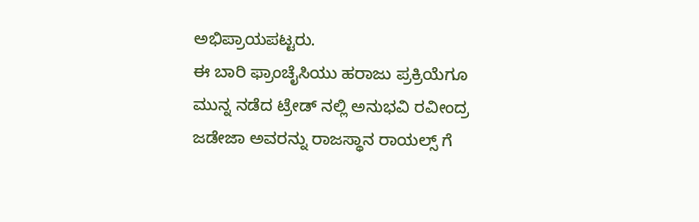ಅಭಿಪ್ರಾಯಪಟ್ಟರು.
ಈ ಬಾರಿ ಫ್ರಾಂಚೈಸಿಯು ಹರಾಜು ಪ್ರಕ್ರಿಯೆಗೂ ಮುನ್ನ ನಡೆದ ಟ್ರೇಡ್ ನಲ್ಲಿ ಅನುಭವಿ ರವೀಂದ್ರ ಜಡೇಜಾ ಅವರನ್ನು ರಾಜಸ್ಥಾನ ರಾಯಲ್ಸ್ ಗೆ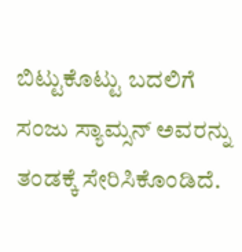ಬಿಟ್ಟುಕೊಟ್ಟು ಬದಲಿಗೆ ಸಂಜು ಸ್ಯಾಮ್ಸನ್ ಅವರನ್ನು ತಂಡಕ್ಕೆ ಸೇರಿಸಿಕೊಂಡಿದೆ.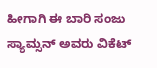ಹೀಗಾಗಿ ಈ ಬಾರಿ ಸಂಜು ಸ್ಯಾಮ್ಸನ್ ಅವರು ವಿಕೆಟ್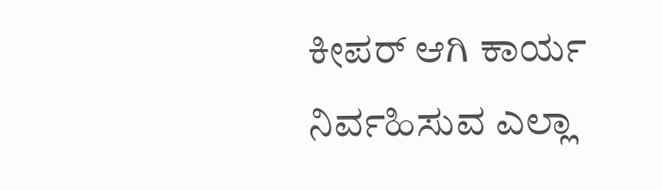ಕೀಪರ್ ಆಗಿ ಕಾರ್ಯ ನಿರ್ವಹಿಸುವ ಎಲ್ಲಾ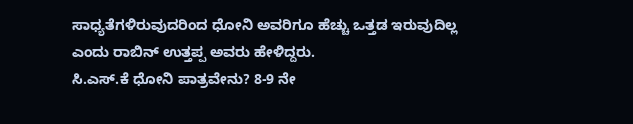ಸಾಧ್ಯತೆಗಳಿರುವುದರಿಂದ ಧೋನಿ ಅವರಿಗೂ ಹೆಚ್ಚು ಒತ್ತಡ ಇರುವುದಿಲ್ಲ ಎಂದು ರಾಬಿನ್ ಉತ್ತಪ್ಪ ಅವರು ಹೇಳಿದ್ದರು.
ಸಿ.ಎಸ್.ಕೆ ಧೋನಿ ಪಾತ್ರವೇನು? 8-9 ನೇ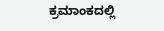ಕ್ರಮಾಂಕದಲ್ಲಿ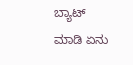ಬ್ಯಾಟ್ ಮಾಡಿ ಏನು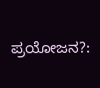ಪ್ರಯೋಜನ?: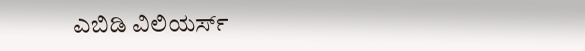ಎಬಿಡಿ ವಿಲಿಯರ್ಸ್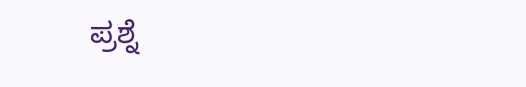ಪ್ರಶ್ನೆ